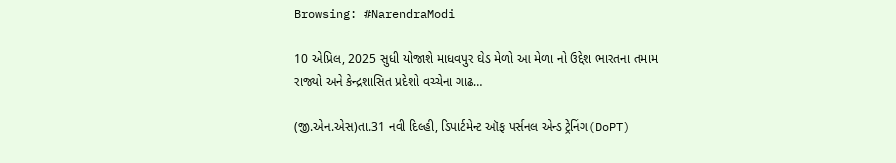Browsing: #NarendraModi

10 એપ્રિલ, 2025 સુધી યોજાશે માધવપુર ઘેડ મેળો આ મેળા નો ઉદ્દેશ ભારતના તમામ રાજ્યો અને કેન્દ્રશાસિત પ્રદેશો વચ્ચેના ગાઢ…

(જી.એન.એસ)તા.31 નવી દિલ્હી, ડિપાર્ટમેન્ટ ઑફ પર્સનલ એન્ડ ટ્રેનિંગ(DoPT)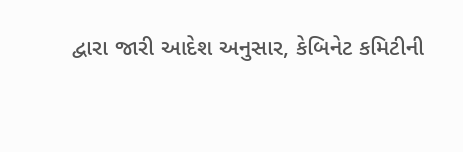દ્વારા જારી આદેશ અનુસાર, કેબિનેટ કમિટીની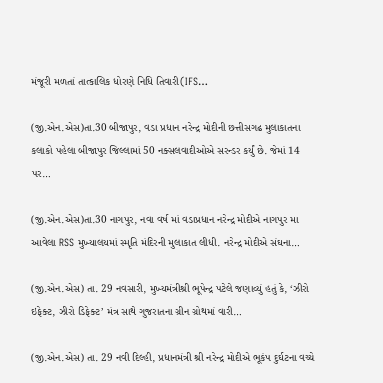મંજૂરી મળતાં તાત્કાલિક ધોરણે નિધિ તિવારી(IFS…

(જી.એન.એસ)તા.30 બીજાપુર, વડા પ્રધાન નરેન્દ્ર મોદીની છત્તીસગઢ મુલાકાતના કલાકો પહેલા બીજાપુર જિલ્લામાં 50 નક્સલવાદીઓએ સરન્ડર કર્યું છે. જેમાં 14 પર…

(જી.એન.એસ)તા.30 નાગપુર, નવા વર્ષ માં વડાપ્રધાન નરેન્દ્ર મોદીએ નાગપુર મા આવેલા RSS મુખ્યાલયમાં સ્મૃતિ મંદિરની મુલાકાત લીધી. નરેન્દ્ર મોદીએ સંઘના…

(જી.એન.એસ) તા. 29 નવસારી, મુખ્યમંત્રીશ્રી ભૂપેન્દ્ર પટેલે જણાવ્યું હતું કે, ‘ઝીરો ઇફેક્ટ, ઝીરો ડિફેક્ટ’ મંત્ર સાથે ગુજરાતના ગ્રીન ગ્રોથમાં વારી…

(જી.એન.એસ) તા. 29 નવી દિલ્હી, પ્રધાનમંત્રી શ્રી નરેન્દ્ર મોદીએ ભૂકંપ દુર્ઘટના વચ્ચે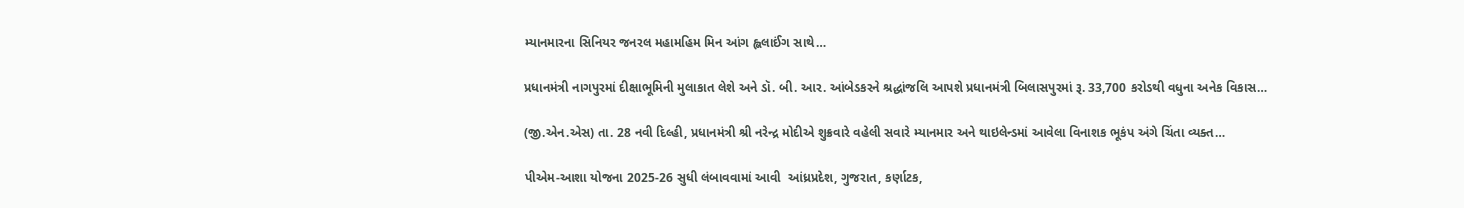મ્યાનમારના સિનિયર જનરલ મહામહિમ મિન આંગ હ્લલાઈંગ સાથે…

પ્રધાનમંત્રી નાગપુરમાં દીક્ષાભૂમિની મુલાકાત લેશે અને ડૉ. બી. આર. આંબેડકરને શ્રદ્ધાંજલિ આપશે પ્રધાનમંત્રી બિલાસપુરમાં રૂ. 33,700 કરોડથી વધુના અનેક વિકાસ…

(જી.એન.એસ) તા. 28 નવી દિલ્હી, પ્રધાનમંત્રી શ્રી નરેન્દ્ર મોદીએ શુક્રવારે વહેલી સવારે મ્યાનમાર અને થાઇલેન્ડમાં આવેલા વિનાશક ભૂકંપ અંગે ચિંતા વ્યક્ત…

પીએમ-આશા યોજના 2025-26 સુધી લંબાવવામાં આવી  આંધ્રપ્રદેશ, ગુજરાત, કર્ણાટક,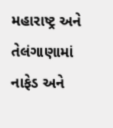મહારાષ્ટ્ર અને તેલંગાણામાં નાફેડ અને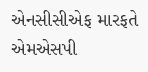એનસીસીએફ મારફતે એમએસપી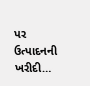પર ઉત્પાદનની ખરીદી…